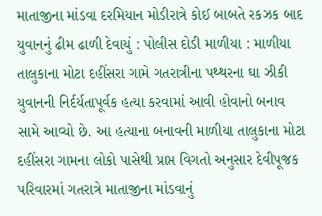માતાજીના માંડવા દરમિયાન મોડીરાત્રે કોઈ બાબતે રકઝક બાદ યુવાનનું ઢીમ ઢાળી દેવાયું : પોલીસ દોડી માળીયા : માળીયા તાલુકાના મોટા દહીંસરા ગામે ગતરાત્રીના પથ્થરના ઘા ઝીકી યુવાનની નિર્દર્યતાપૂર્વક હત્યા કરવામાં આવી હોવાનો બનાવ સામે આવ્યો છે. આ હત્યાના બનાવની માળીયા તાલુકાના મોટા દહીંસરા ગામના લોકો પાસેથી પ્રાપ્ત વિગતો અનુસાર દેવીપૂજક પરિવારમાં ગતરાત્રે માતાજીના માંડવાનું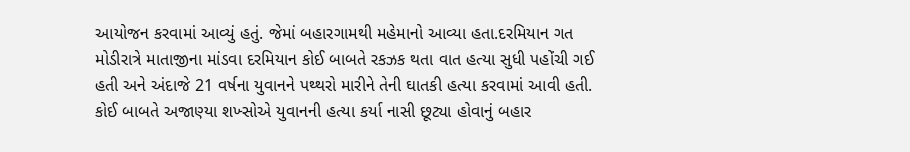આયોજન કરવામાં આવ્યું હતું. જેમાં બહારગામથી મહેમાનો આવ્યા હતા.દરમિયાન ગત મોડીરાત્રે માતાજીના માંડવા દરમિયાન કોઈ બાબતે રકઝક થતા વાત હત્યા સુધી પહોંચી ગઈ હતી અને અંદાજે 21 વર્ષના યુવાનને પથ્થરો મારીને તેની ઘાતકી હત્યા કરવામાં આવી હતી. કોઈ બાબતે અજાણ્યા શખ્સોએ યુવાનની હત્યા કર્યા નાસી છૂટ્યા હોવાનું બહાર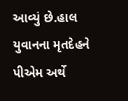આવ્યું છે.હાલ યુવાનના મૃતદેહને પીએમ અર્થે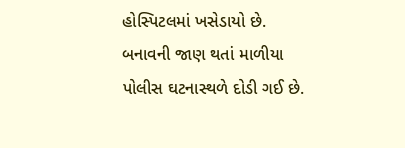હોસ્પિટલમાં ખસેડાયો છે. બનાવની જાણ થતાં માળીયા પોલીસ ઘટનાસ્થળે દોડી ગઈ છે.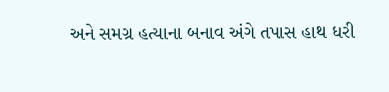અને સમગ્ર હત્યાના બનાવ અંગે તપાસ હાથ ધરી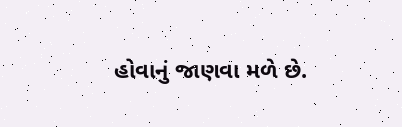હોવાનું જાણવા મળે છે.